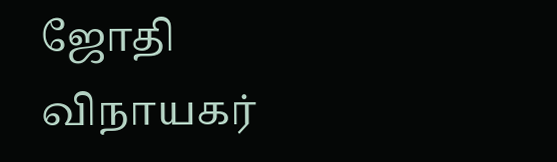ஜோதி விநாயகர்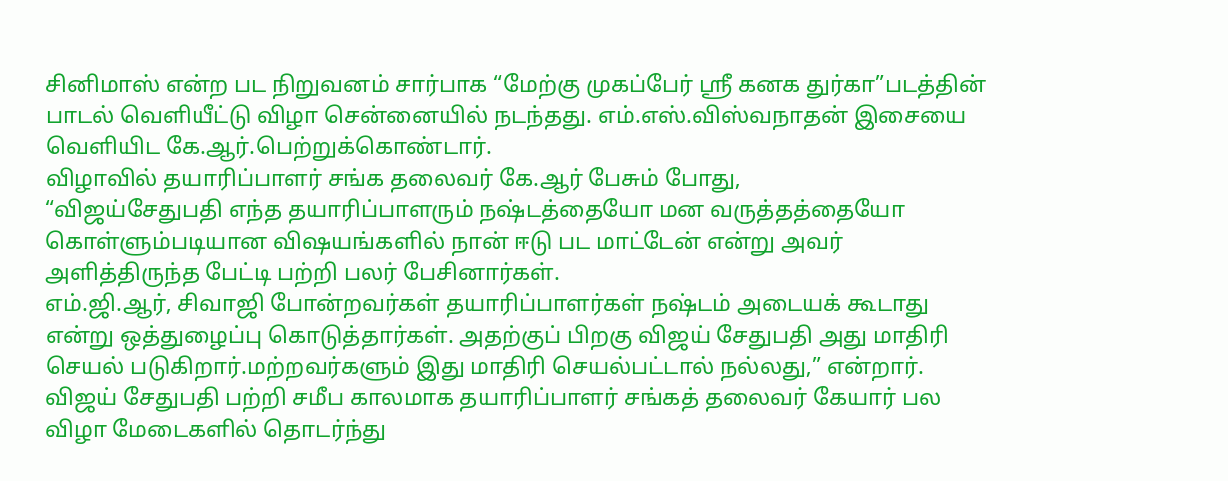சினிமாஸ் என்ற பட நிறுவனம் சார்பாக “மேற்கு முகப்பேர் ஸ்ரீ கனக துர்கா”படத்தின் பாடல் வெளியீட்டு விழா சென்னையில் நடந்தது. எம்.எஸ்.விஸ்வநாதன் இசையை வெளியிட கே.ஆர்.பெற்றுக்கொண்டார்.
விழாவில் தயாரிப்பாளர் சங்க தலைவர் கே.ஆர் பேசும் போது,
“விஜய்சேதுபதி எந்த தயாரிப்பாளரும் நஷ்டத்தையோ மன வருத்தத்தையோ கொள்ளும்படியான விஷயங்களில் நான் ஈடு பட மாட்டேன் என்று அவர் அளித்திருந்த பேட்டி பற்றி பலர் பேசினார்கள்.
எம்.ஜி.ஆர், சிவாஜி போன்றவர்கள் தயாரிப்பாளர்கள் நஷ்டம் அடையக் கூடாது என்று ஒத்துழைப்பு கொடுத்தார்கள். அதற்குப் பிறகு விஜய் சேதுபதி அது மாதிரி செயல் படுகிறார்.மற்றவர்களும் இது மாதிரி செயல்பட்டால் நல்லது,” என்றார்.
விஜய் சேதுபதி பற்றி சமீப காலமாக தயாரிப்பாளர் சங்கத் தலைவர் கேயார் பல விழா மேடைகளில் தொடர்ந்து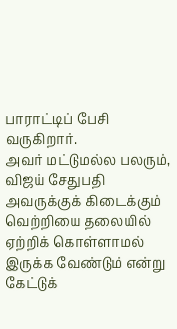பாராட்டிப் பேசி வருகிறார்.
அவர் மட்டுமல்ல பலரும், விஜய் சேதுபதி அவருக்குக் கிடைக்கும் வெற்றியை தலையில் ஏற்றிக் கொள்ளாமல் இருக்க வேண்டும் என்று கேட்டுக்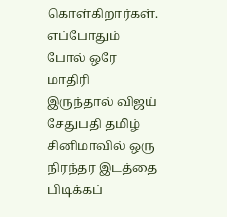கொள்கிறார்கள்.
எப்போதும் போல் ஒரே மாதிரி இருந்தால் விஜய் சேதுபதி தமிழ் சினிமாவில் ஒரு நிரந்தர இடத்தை பிடிக்கப்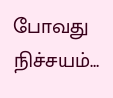போவது நிச்சயம்…